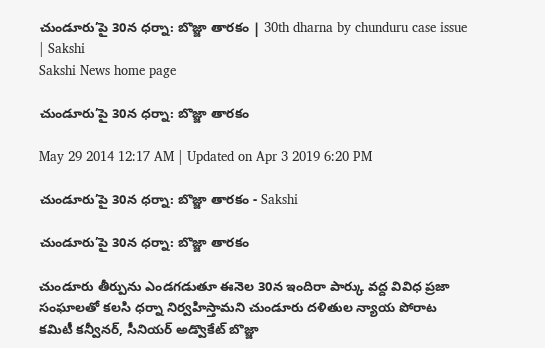చుండూరు’పై 30న ధర్నా: బొజ్జా తారకం | 30th dharna by chunduru case issue | Sakshi
Sakshi News home page

చుండూరు’పై 30న ధర్నా: బొజ్జా తారకం

May 29 2014 12:17 AM | Updated on Apr 3 2019 6:20 PM

చుండూరు’పై 30న ధర్నా: బొజ్జా తారకం - Sakshi

చుండూరు’పై 30న ధర్నా: బొజ్జా తారకం

చుండూరు తీర్పును ఎండగడుతూ ఈనెల 30న ఇందిరా పార్కు వద్ద వివిధ ప్రజా సంఘాలతో కలసి ధర్నా నిర్వహిస్తామని చుండూరు దళితుల న్యాయ పోరాట కమిటీ కన్వీనర్, సీనియర్ అడ్వొకేట్ బొజ్జా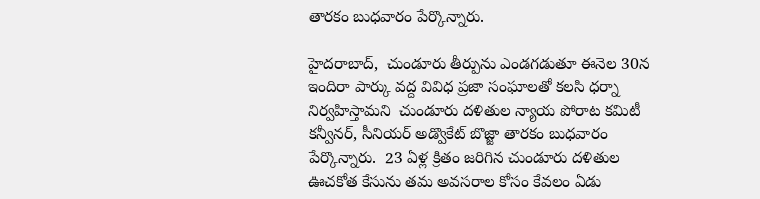తారకం బుధవారం పేర్కొన్నారు.

హైదరాబాద్,  చుండూరు తీర్పును ఎండగడుతూ ఈనెల 30న ఇందిరా పార్కు వద్ద వివిధ ప్రజా సంఘాలతో కలసి ధర్నా నిర్వహిస్తామని  చుండూరు దళితుల న్యాయ పోరాట కమిటీ కన్వీనర్, సీనియర్ అడ్వొకేట్ బొజ్జా తారకం బుధవారం పేర్కొన్నారు.  23 ఏళ్ల క్రితం జరిగిన చుండూరు దళితుల ఊచకోత కేసును తమ అవసరాల కోసం కేవలం ఏడు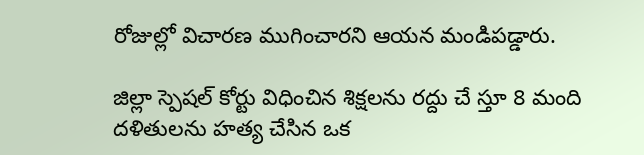రోజుల్లో విచారణ ముగించారని ఆయన మండిపడ్డారు.

జిల్లా స్పెషల్ కోర్టు విధించిన శిక్షలను రద్దు చే స్తూ 8 మంది దళితులను హత్య చేసిన ఒక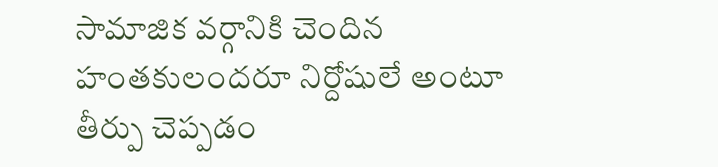సామాజిక వర్గానికి చెందిన హంతకులందరూ నిర్దోషులే అంటూ తీర్పు చెప్పడం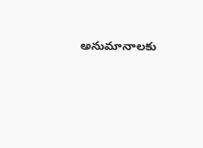అనుమానాలకు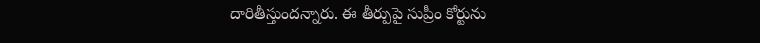దారితీస్తుందన్నారు. ఈ తీర్పుపై సుప్రీం కోర్టును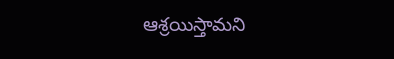ఆశ్రయిస్తామని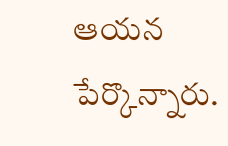ఆయన పేర్కొన్నారు.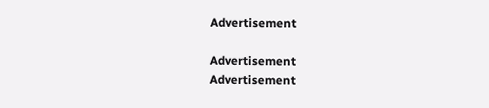Advertisement

Advertisement
Advertisement